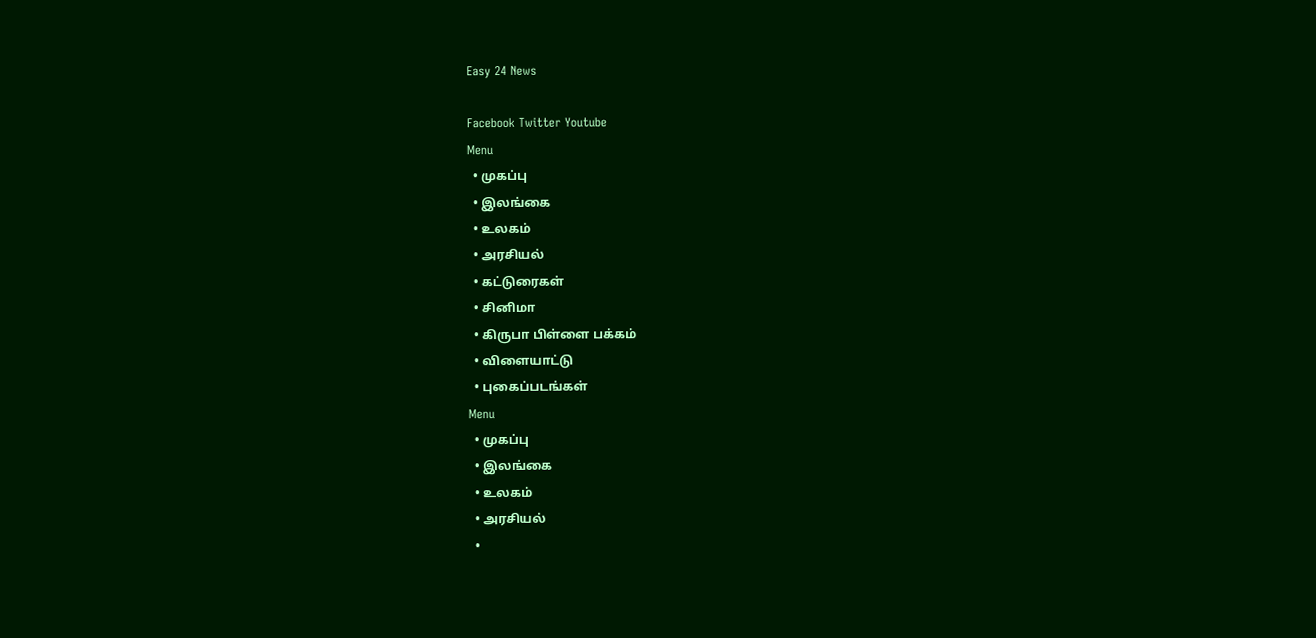Easy 24 News

Facebook Twitter Youtube
Menu
  • முகப்பு
  • இலங்கை
  • உலகம்
  • அரசியல்
  • கட்டுரைகள்
  • சினிமா
  • கிருபா பிள்ளை பக்கம்
  • விளையாட்டு
  • புகைப்படங்கள்
Menu
  • முகப்பு
  • இலங்கை
  • உலகம்
  • அரசியல்
  •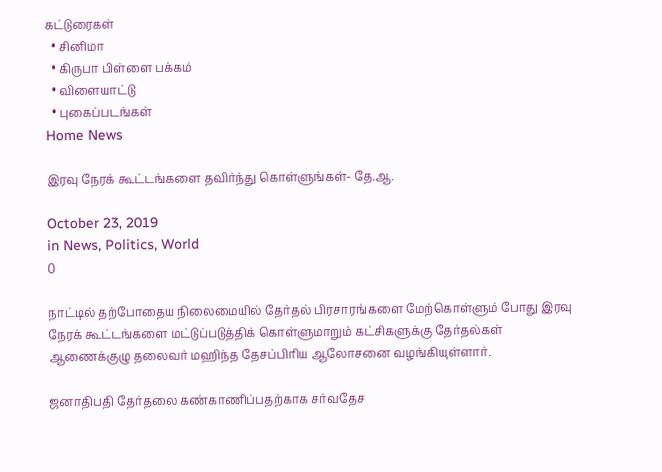கட்டுரைகள்
  • சினிமா
  • கிருபா பிள்ளை பக்கம்
  • விளையாட்டு
  • புகைப்படங்கள்
Home News

இரவு நேரக் கூட்டங்களை தவிர்ந்து கொள்ளுங்கள்- தே.ஆ.

October 23, 2019
in News, Politics, World
0

நாட்டில் தற்போதைய நிலைமையில் தேர்தல் பிரசாரங்களை மேற்கொள்ளும் போது இரவு நேரக் கூட்டங்களை மட்டுப்படுத்திக் கொள்ளுமாறும் கட்சிகளுக்கு தேர்தல்கள் ஆணைக்குழு தலைவர் மஹிந்த தேசப்பிரிய ஆலோசனை வழங்கியுள்ளார்.

ஜனாதிபதி தேர்தலை கண்காணிப்பதற்காக சர்வதேச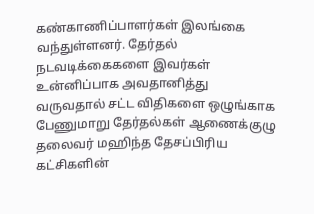கண்காணிப்பாளர்கள் இலங்கை வந்துள்ளனர். தேர்தல் நடவடிக்கைகளை இவர்கள் உன்னிப்பாக அவதானித்து வருவதால் சட்ட விதிகளை ஒழுங்காக பேணுமாறு தேர்தல்கள் ஆணைக்குழு தலைவர் மஹிந்த தேசப்பிரிய கட்சிகளின்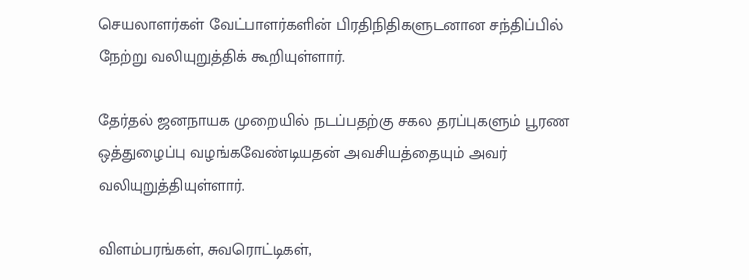செயலாளர்கள் வேட்பாளர்களின் பிரதிநிதிகளுடனான சந்திப்பில் நேற்று வலியுறுத்திக் கூறியுள்ளார்.

தேர்தல் ஜனநாயக முறையில் நடப்பதற்கு சகல தரப்புகளும் பூரண ஒத்துழைப்பு வழங்கவேண்டியதன் அவசியத்தையும் அவர் வலியுறுத்தியுள்ளார்.

விளம்பரங்கள், சுவரொட்டிகள்,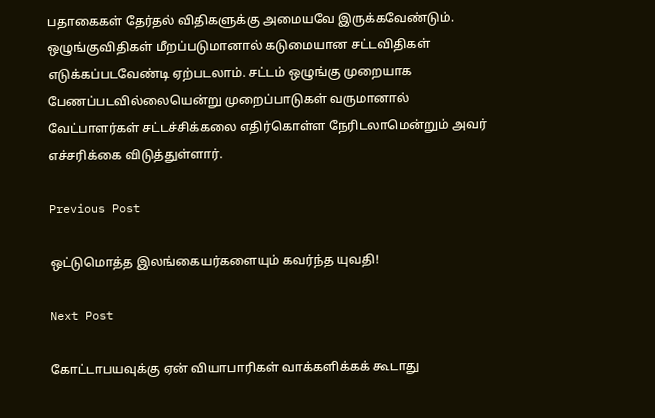பதாகைகள் தேர்தல் விதிகளுக்கு அமையவே இருக்கவேண்டும். ஒழுங்குவிதிகள் மீறப்படுமானால் கடுமையான சட்டவிதிகள் எடுக்கப்படவேண்டி ஏற்படலாம். சட்டம் ஒழுங்கு முறையாக பேணப்படவில்லையென்று முறைப்பாடுகள் வருமானால் வேட்பாளர்கள் சட்டச்சிக்கலை எதிர்கொள்ள நேரிடலாமென்றும் அவர் எச்சரிக்கை விடுத்துள்ளார்.

Previous Post

ஒட்டுமொத்த இலங்கையர்களையும் கவர்ந்த யுவதி!

Next Post

கோட்டாபயவுக்கு ஏன் வியாபாரிகள் வாக்களிக்கக் கூடாது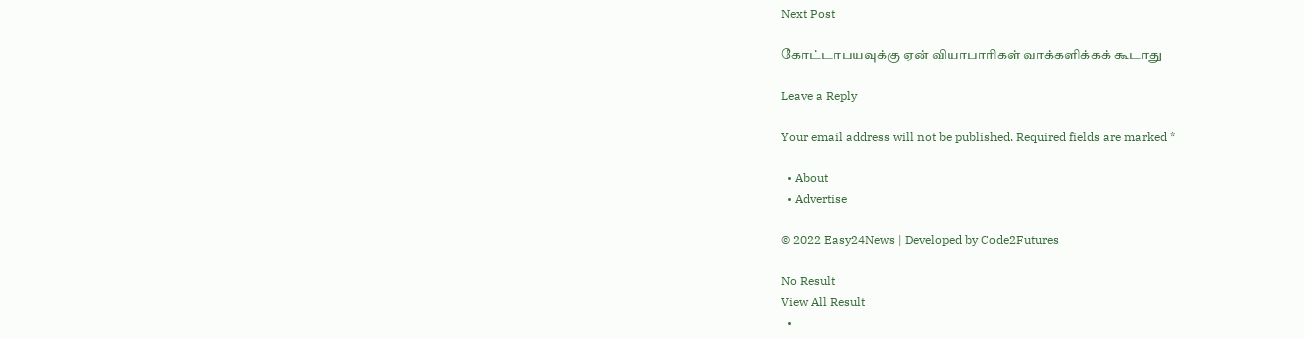Next Post

கோட்டாபயவுக்கு ஏன் வியாபாரிகள் வாக்களிக்கக் கூடாது

Leave a Reply

Your email address will not be published. Required fields are marked *

  • About
  • Advertise

© 2022 Easy24News | Developed by Code2Futures

No Result
View All Result
  •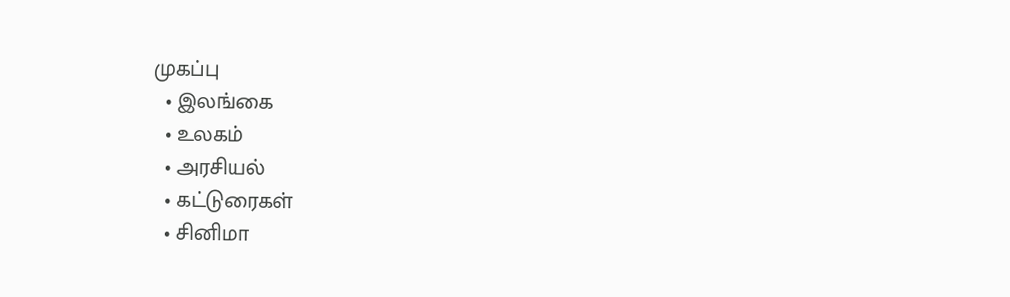முகப்பு
  • இலங்கை
  • உலகம்
  • அரசியல்
  • கட்டுரைகள்
  • சினிமா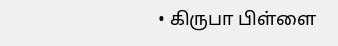• கிருபா பிள்ளை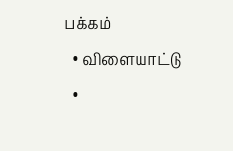பக்கம்
  • விளையாட்டு
  •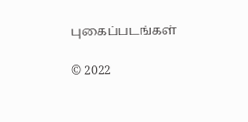புகைப்படங்கள்

© 2022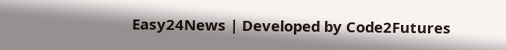Easy24News | Developed by Code2Futures